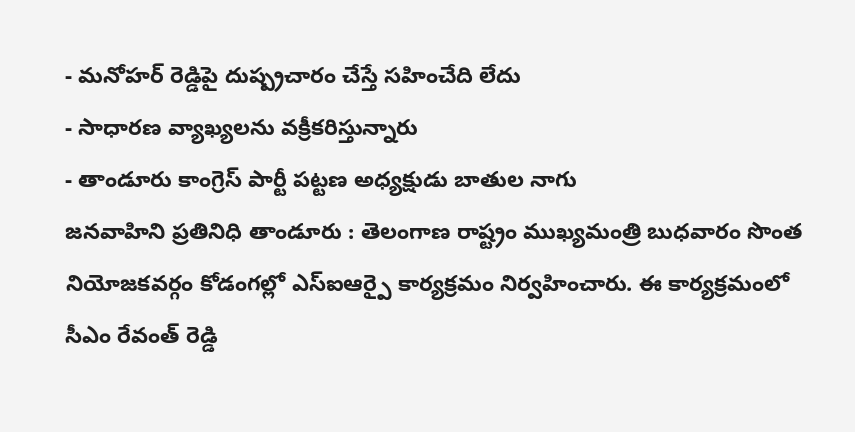- మనోహర్ రెడ్డిపై దుష్ప్రచారం చేస్తే సహించేది లేదు
- సాధారణ వ్యాఖ్యలను వక్రీకరిస్తున్నారు
- తాండూరు కాంగ్రెస్ పార్టీ పట్టణ అధ్యక్షుడు బాతుల నాగు
జనవాహిని ప్రతినిధి తాండూరు : తెలంగాణ రాష్ట్రం ముఖ్యమంత్రి బుధవారం సొంత నియోజకవర్గం కోడంగల్లో ఎస్ఐఆర్పై కార్యక్రమం నిర్వహించారు. ఈ కార్యక్రమంలో సీఎం రేవంత్ రెడ్డి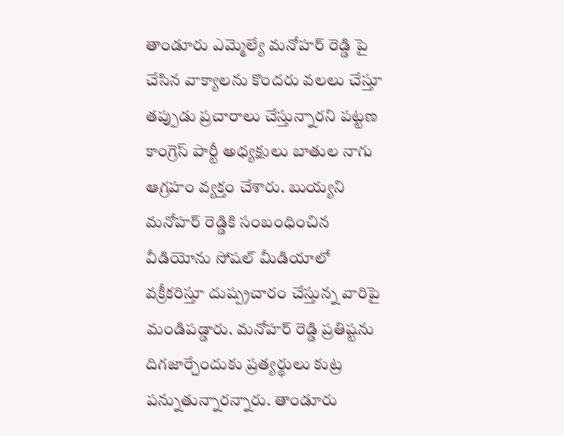తాండూరు ఎమ్మెల్యే మనోహర్ రెడ్డి పై చేసిన వాక్యాలను కొందరు వలలు చేస్తూ తప్పుడు ప్రచారాలు చేస్తున్నారని పట్టణ కాంగ్రెస్ పార్టీ అధ్యక్షులు బాతుల నాగు ఆగ్రహం వ్యక్తం చేశారు. బుయ్యని మనోహర్ రెడ్డికి సంబంధించిన వీడియోను సోషల్ మీడియాలో వక్రీకరిస్తూ దుష్ప్రచారం చేస్తున్న వారిపై మండిపడ్డారు. మనోహర్ రెడ్డి ప్రతిష్టను దిగజార్చేందుకు ప్రత్యర్థులు కుట్ర పన్నుతున్నారన్నారు. తాండూరు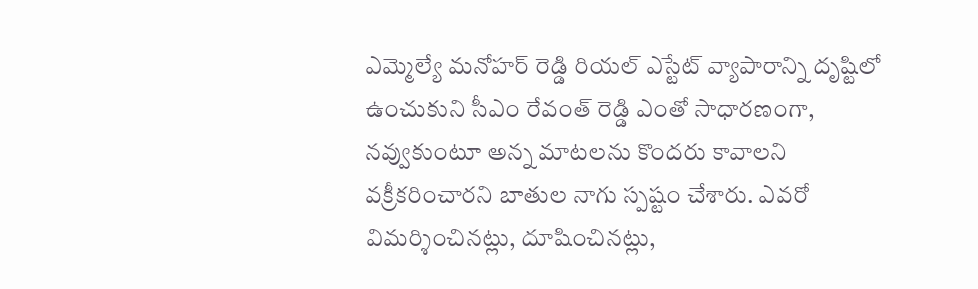ఎమ్మెల్యే మనోహర్ రెడ్డి రియల్ ఎస్టేట్ వ్యాపారాన్ని దృష్టిలో ఉంచుకుని సీఎం రేవంత్ రెడ్డి ఎంతో సాధారణంగా, నవ్వుకుంటూ అన్న మాటలను కొందరు కావాలని వక్రీకరించారని బాతుల నాగు స్పష్టం చేశారు. ఎవరో విమర్శించినట్లు, దూషించినట్లు,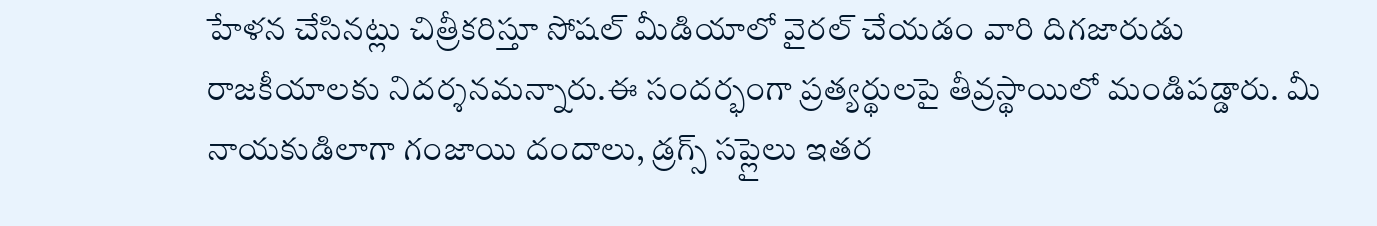హేళన చేసినట్లు చిత్రీకరిస్తూ సోషల్ మీడియాలో వైరల్ చేయడం వారి దిగజారుడు రాజకీయాలకు నిదర్శనమన్నారు.ఈ సందర్భంగా ప్రత్యర్థులపై తీవ్రస్థాయిలో మండిపడ్డారు. మీ నాయకుడిలాగా గంజాయి దందాలు, డ్రగ్స్ సప్లైలు ఇతర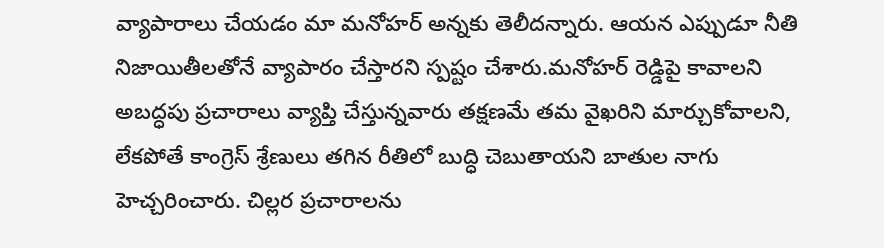వ్యాపారాలు చేయడం మా మనోహర్ అన్నకు తెలీదన్నారు. ఆయన ఎప్పుడూ నీతి నిజాయితీలతోనే వ్యాపారం చేస్తారని స్పష్టం చేశారు.మనోహర్ రెడ్డిపై కావాలని అబద్ధపు ప్రచారాలు వ్యాప్తి చేస్తున్నవారు తక్షణమే తమ వైఖరిని మార్చుకోవాలని, లేకపోతే కాంగ్రెస్ శ్రేణులు తగిన రీతిలో బుద్ధి చెబుతాయని బాతుల నాగు హెచ్చరించారు. చిల్లర ప్రచారాలను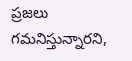ప్రజలు గమనిస్తున్నారని,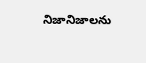నిజానిజాలను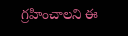గ్రహించాలని ఈ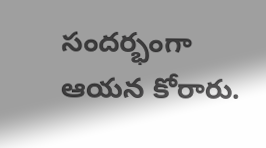సందర్భంగా ఆయన కోరారు.